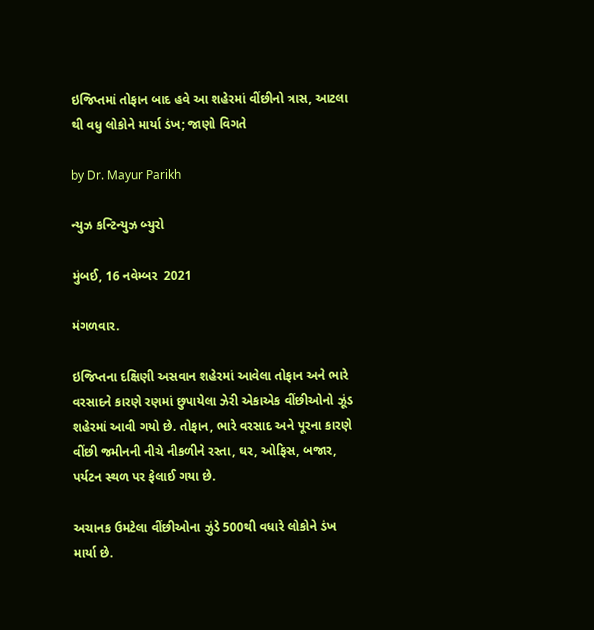ઇજિપ્તમાં તોફાન બાદ હવે આ શહેરમાં વીંછીનો ત્રાસ, આટલા થી વધુ લોકોને માર્યા ડંખ; જાણો વિગતે

by Dr. Mayur Parikh

ન્યુઝ કન્ટિન્યુઝ બ્યુરો

મુંબઈ, 16 નવેમ્બર  2021

મંગળવાર.

ઇજિપ્તના દક્ષિણી અસવાન શહેરમાં આવેલા તોફાન અને ભારે વરસાદને કારણે રણમાં છુપાયેલા ઝેરી એકાએક વીંછીઓનો ઝૂંડ શહેરમાં આવી ગયો છે. તોફાન, ભારે વરસાદ અને પૂરના કારણે વીંછી જમીનની નીચે નીકળીને રસ્તા, ઘર, ઓફિસ, બજાર, પર્યટન સ્થળ પર ફેલાઈ ગયા છે.

અચાનક ઉમટેલા વીંછીઓના ઝુંડે 500થી વધારે લોકોને ડંખ માર્યા છે.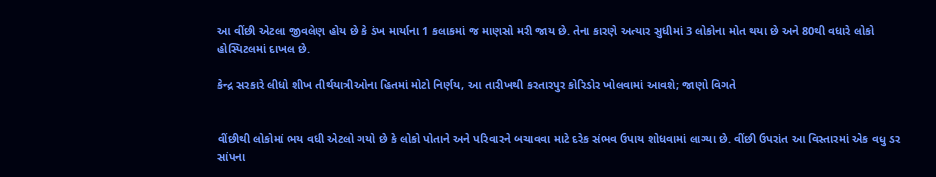આ વીંછી એટલા જીવલેણ હોય છે કે ડંખ માર્યાના 1 કલાકમાં જ માણસો મરી જાય છે. તેના કારણે અત્યાર સુધીમાં 3 લોકોના મોત થયા છે અને 80થી વધારે લોકો હોસ્પિટલમાં દાખલ છે.

કેન્દ્ર સરકારે લીધો શીખ તીર્થયાત્રીઓના હિતમાં મોટો નિર્ણય, આ તારીખથી કરતારપુર કોરિડોર ખોલવામાં આવશે; જાણો વિગતે


વીંછીથી લોકોમાં ભય વધી એટલો ગયો છે કે લોકો પોતાને અને પરિવારને બચાવવા માટે દરેક સંભવ ઉપાય શોધવામાં લાગ્યા છે. વીંછી ઉપરાંત આ વિસ્તારમાં એક વધુ ડર સાંપના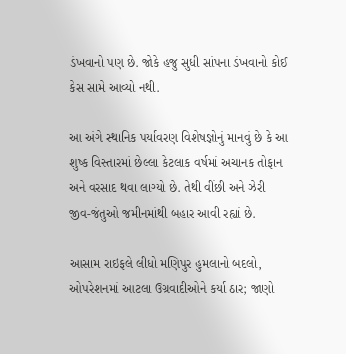ડંખવાનો પણ છે. જોકે હજુ સુધી સાંપના ડંખવાનો કોઈ કેસ સામે આવ્યો નથી.

આ અંગે સ્થાનિક પર્યાવરણ વિશેષજ્ઞોનું માનવું છે કે આ શુષ્ક વિસ્તારમાં છેલ્લા કેટલાક વર્ષમાં અચાનક તોફાન અને વરસાદ થવા લાગ્યો છે. તેથી વીંછી અને ઝેરી જીવ-જંતુઓ જમીનમાંથી બહાર આવી રહ્યાં છે.

આસામ રાઇફલે લીધો મણિપુર હુમલાનો બદલો, ઓપરેશનમાં આટલા ઉગ્રવાદીઓને કર્યા ઠાર; જાણો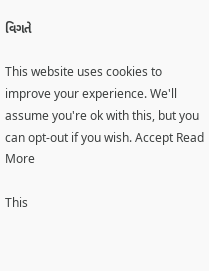વિગતે

This website uses cookies to improve your experience. We'll assume you're ok with this, but you can opt-out if you wish. Accept Read More

This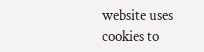website uses cookies to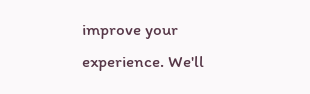improve your experience. We'll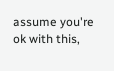assume you're ok with this,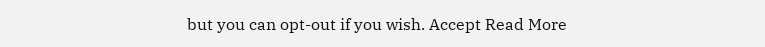but you can opt-out if you wish. Accept Read More